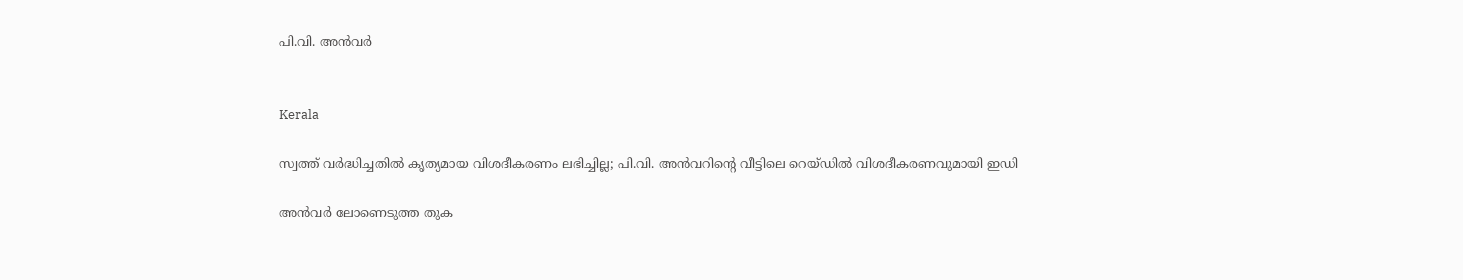പി.വി. അൻവർ


Kerala

സ്വത്ത് വർദ്ധിച്ചതിൽ കൃത്യമായ വിശദീകരണം ലഭിച്ചില്ല; പി.വി. അൻവറിന്‍റെ വീട്ടിലെ റെയ്ഡിൽ വിശദീകരണവുമായി ഇഡി

അൻവർ ലോണെടുത്ത തുക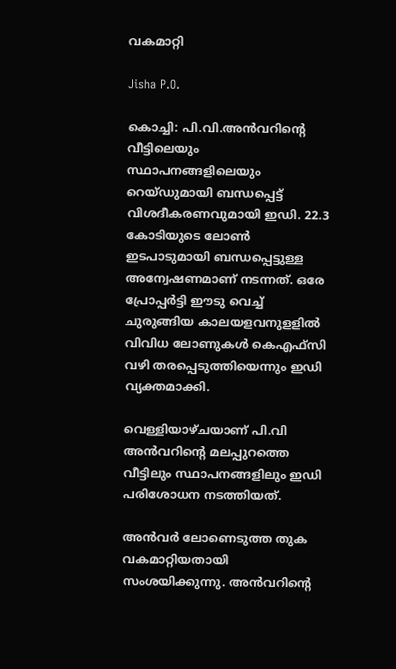വകമാറ്റി

Jisha P.O.

കൊച്ചി: പി.വി.അൻവറിന്‍റെ വീട്ടിലെയും സ്ഥാപനങ്ങളിലെയും റെയ്ഡുമായി ബന്ധപ്പെട്ട് വിശദീകരണവുമായി ഇഡി. 22.3 കോടിയുടെ ലോൺ ഇടപാടുമായി ബന്ധപ്പെട്ടുള്ള അന്വേഷണമാണ് നടന്നത്. ഒരേ പ്രോപ്പർട്ടി ഈടു വെച്ച് ചുരുങ്ങിയ കാലയളവനുളളിൽ വിവിധ ലോണുകൾ കെഎഫ്സി വഴി തരപ്പെടുത്തിയെന്നും ഇഡി വ്യക്തമാക്കി.

വെള്ളിയാഴ്ചയാണ് പി.വി അൻവറിന്‍റെ മലപ്പുറത്തെ വീട്ടിലും സ്ഥാപനങ്ങളിലും ഇഡി പരിശോധന നടത്തിയത്.

അൻവർ ലോണെടുത്ത തുക വകമാറ്റിയതായി സംശയിക്കുന്നു. അൻവറിന്‍റെ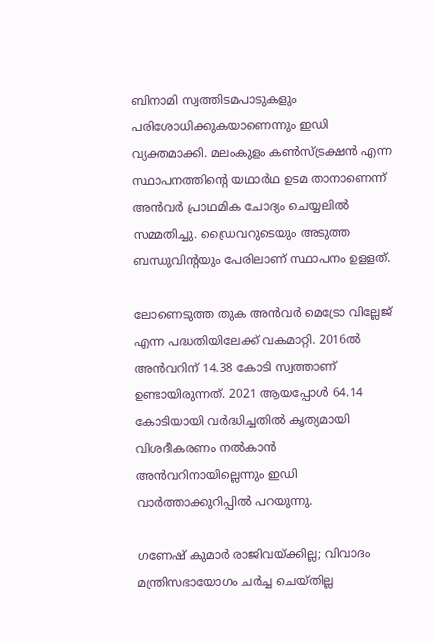ബിനാമി സ്വത്തിടമപാടുകളും പരിശോധിക്കുകയാണെന്നും ഇഡി വ്യക്തമാക്കി. മലംകുളം കൺസ്ട്രക്ഷൻ എന്ന സ്ഥാപനത്തിന്‍റെ യഥാർഥ ഉടമ താനാണെന്ന് അൻവർ പ്രാഥമിക ചോദ്യം ചെയ്യലിൽ സമ്മതിച്ചു. ഡ്രൈവറുടെയും അടുത്ത ബന്ധുവിന്‍റയും പേരിലാണ് സ്ഥാപനം ഉളളത്.

ലോണെടുത്ത തുക അൻവർ മെട്രോ വില്ലേജ് എന്ന പദ്ധതിയിലേക്ക് വകമാറ്റി. 2016ൽ അൻവറിന് 14.38 കോടി സ്വത്താണ് ഉണ്ടായിരുന്നത്. 2021 ആയപ്പോൾ 64.14 കോടിയായി വർദ്ധിച്ചതിൽ കൃത്യമായി വിശദീകരണം നൽകാൻ അൻവറിനായില്ലെന്നും ഇഡി വാർത്താക്കുറിപ്പിൽ പറയുന്നു.

ഗണേഷ് കുമാർ രാജിവയ്ക്കില്ല; വിവാദം മന്ത്രിസഭായോഗം ചർച്ച ചെയ്തില്ല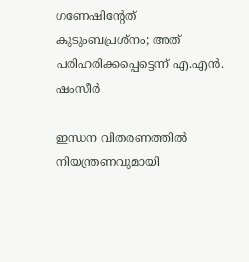ഗണേഷിന്‍റേത് കുടുംബപ്രശ്നം; അത് പരിഹരിക്കപ്പെട്ടെന്ന് എ.എൻ. ഷംസീർ

ഇന്ധന വിതരണത്തിൽ നിയന്ത്രണവുമായി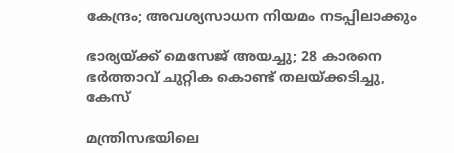കേന്ദ്രം; അവശ്യസാധന നിയമം നടപ്പിലാക്കും

ഭാര‍്യയ്ക്ക് മെസേജ് അയച്ചു; 28 കാരനെ ഭർത്താവ് ചുറ്റിക കൊണ്ട് തലയ്ക്കടിച്ചു, കേസ്

മന്ത്രിസഭയിലെ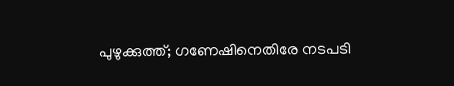പുഴുക്കുത്ത്; ഗണേഷിനെതിരേ നടപടി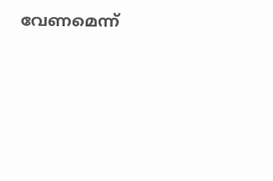വേണമെന്ന്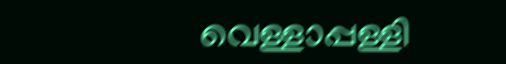വെള്ളാപ്പള്ളി